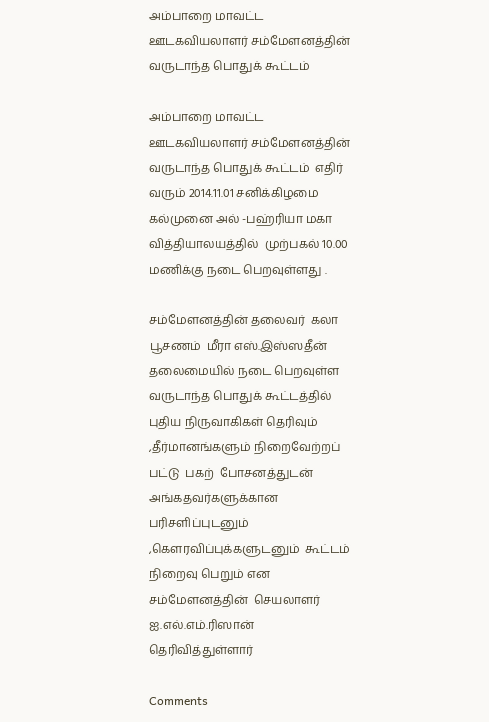அம்பாறை மாவட்ட ஊடகவியலாளர் சம்மேளனத்தின் வருடாந்த பொதுக் கூட்டம்

அம்பாறை மாவட்ட ஊடகவியலாளர் சம்மேளனத்தின்  வருடாந்த பொதுக் கூட்டம்  எதிர் வரும் 2014.11.01 சனிக்கிழமை  கல்முனை அல் -பஹ்ரியா மகா வித்தியாலயத்தில்  முற்பகல் 10.00 மணிக்கு நடை பெறவுள்ளது .

சம்மேளனத்தின் தலைவர்  கலா பூசணம்  மீரா எஸ்.இஸ்ஸதீன் தலைமையில் நடை பெறவுள்ள  வருடாந்த பொதுக் கூட்டத்தில் புதிய நிருவாகிகள் தெரிவும் ,தீர்மானங்களும் நிறைவேற்றப் பட்டு  பகற்  போசனத்துடன்  அங்கதவர்களுக்கான  பரிசளிப்புடனும் ,கெளரவிப்புக்களுடனும்  கூட்டம் நிறைவு பெறும் என சம்மேளனத்தின்  செயலாளர்  ஐ.எல்.எம்.ரிஸான்  தெரிவித்துள்ளார்

Comments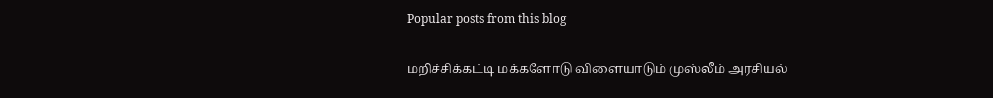Popular posts from this blog

மறிச்சிக்கட்டி மக்களோடு விளையாடும் முஸ்லீம் அரசியல்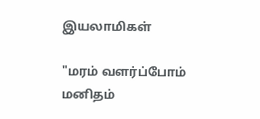இயலாமிகள்

"மரம் வளர்ப்போம் மனிதம்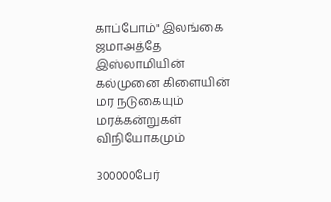காப்போம்" இலங்கை ஜமாஅத்தே இஸ்லாமியின் கல்முனை கிளையின் மர நடுகையும் மரக்கன்றுகள் விநியோகமும்

300000பேர்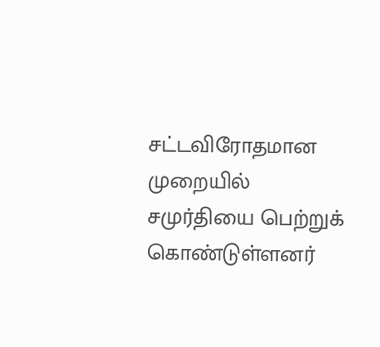சட்டவிரோதமான முறையில் சமுர்தியை பெற்றுக் கொண்டுள்ளனர்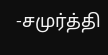-சமுர்த்தி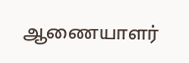ஆணையாளர்